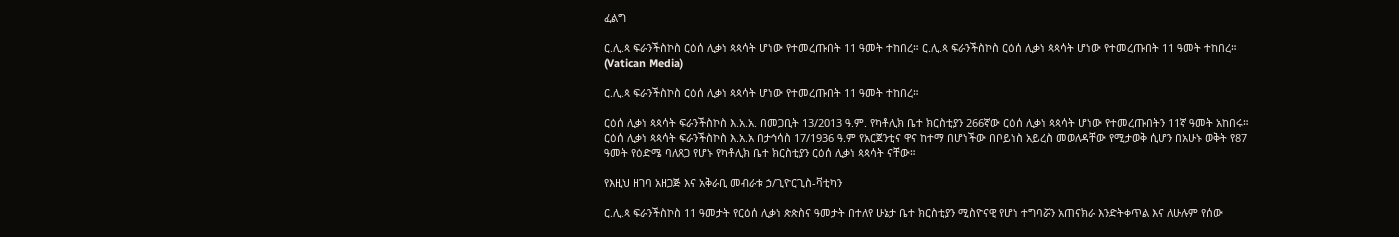ፈልግ

ር.ሊ.ጳ ፍራንችስኮስ ርዕሰ ሊቃነ ጳጳሳት ሆነው የተመረጡበት 11 ዓመት ተከበረ። ር.ሊ.ጳ ፍራንችስኮስ ርዕሰ ሊቃነ ጳጳሳት ሆነው የተመረጡበት 11 ዓመት ተከበረ።  (Vatican Media)

ር.ሊ.ጳ ፍራንችስኮስ ርዕሰ ሊቃነ ጳጳሳት ሆነው የተመረጡበት 11 ዓመት ተከበረ።

ርዕሰ ሊቃነ ጳጳሳት ፍራንችስኮስ እ.አ.አ. በመጋቢት 13/2013 ዓ.ም. የካቶሊክ ቤተ ክርስቲያን 266ኛው ርዕሰ ሊቃነ ጳጳሳት ሆነው የተመረጡበትን 11ኛ ዓመት አከበሩ። ርዕሰ ሊቃነ ጳጳሳት ፍራንችስኮስ እ.አ.አ በታኅሳስ 17/1936 ዓ.ም የአርጀንቲና ዋና ከተማ በሆነችው በቦይነስ አይረስ መወለዳቸው የሚታወቅ ሲሆን በአሁኑ ወቅት የ87 ዓመት የዕድሜ ባለጸጋ የሆኑ የካቶሊክ ቤተ ክርስቲያን ርዕሰ ሊቃነ ጳጳሳት ናቸው።

የእዚህ ዘገባ አዘጋጅ እና አቅራቢ መብራቱ ኃ/ጊዮርጊስ-ቫቲካን

ር.ሊ.ጳ ፍራንችስኮስ 11 ዓመታት የርዕሰ ሊቃነ ጵጵስና ዓመታት በተለየ ሁኔታ ቤተ ክርስቲያን ሚስዮናዊ የሆነ ተግባሯን አጠናክራ እንድትቀጥል እና ለሁሉም የሰው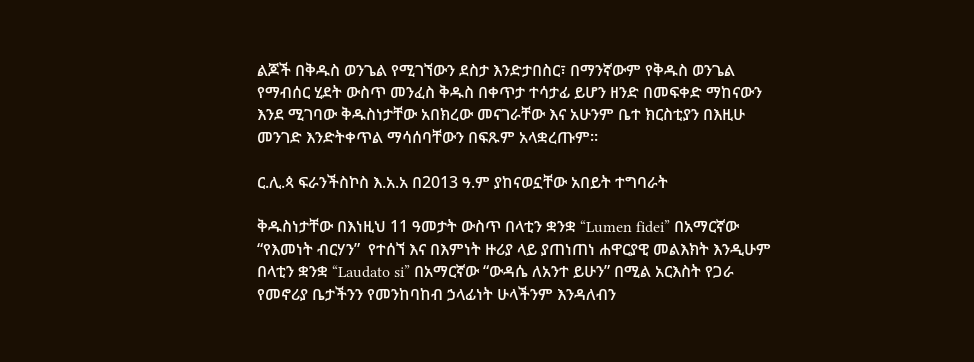ልጆች በቅዱስ ወንጌል የሚገኘውን ደስታ እንድታበስር፣ በማንኛውም የቅዱስ ወንጌል የማብሰር ሂደት ውስጥ መንፈስ ቅዱስ በቀጥታ ተሳታፊ ይሆን ዘንድ በመፍቀድ ማከናውን እንደ ሚገባው ቅዱስነታቸው አበክረው መናገራቸው እና አሁንም ቤተ ክርስቲያን በእዚሁ መንገድ እንድትቀጥል ማሳሰባቸውን በፍጹም አላቋረጡም።

ር.ሊ.ጳ ፍራንችስኮስ እ.አ.አ በ2013 ዓ.ም ያከናወኗቸው አበይት ተግባራት

ቅዱስነታቸው በእነዚህ 11 ዓመታት ውስጥ በላቲን ቋንቋ “Lumen fidei” በአማርኛው “የእመነት ብርሃን”  የተሰኘ እና በእምነት ዙሪያ ላይ ያጠነጠነ ሐዋርያዊ መልእክት እንዲሁም በላቲን ቋንቋ “Laudato si” በአማርኛው “ውዳሴ ለአንተ ይሁን” በሚል አርእስት የጋራ የመኖሪያ ቤታችንን የመንከባከብ ኃላፊነት ሁላችንም እንዳለብን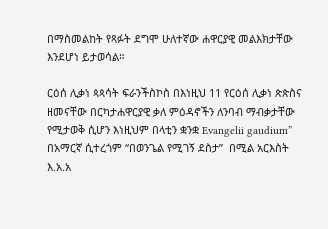በማስመልከት የጻፉት ደግሞ ሁለተኛው ሐዋርያዊ መልእክታቸው እንደሆነ ይታወሳል።

ርዕሰ ሊቃነ ጳጳሳት ፍራንችስኮስ በእነዚህ 11 የርዕሰ ሊቃነ ጵጵስና ዘመናቸው በርካታሐዋርያዊ ቃለ ምዕዳኖችን ለንባብ ማብቃታቸው የሚታወቅ ሲሆን እነዚህም በላቲን ቋንቋ Evangelii gaudium” በአማርኛ ሲተረጎም “በወንጌል የሚገኝ ደስታ”  በሚል አርእስት እ.አ.አ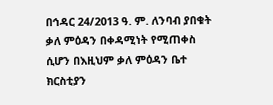በኅዳር 24/2013 ዓ. ም. ለንባብ ያበቁት ቃለ ምዕዳን በቀዳሚነት የሚጠቀስ ሲሆን በእዚህም ቃለ ምዕዳን ቤተ ክርስቲያን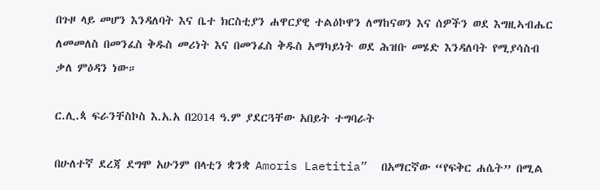በጉዞ ላይ መሆን እንዳለባት እና ቤተ ክርስቲያን ሐዋርያዊ ተልዕኮዋን ለማከናወን እና ሰዎችን ወደ እግዚኣብሔር ለመመለስ በመንፈስ ቅዱስ መሪነት እና በመንፈስ ቅዱስ አማካይነት ወደ ሕዝቡ መሄድ እንዳለባት የሚያሳስብ ቃለ ምዕዳን ነው።

ር.ሊ.ጳ ፍራንቸስኮስ እ.አ.አ በ2014 ዓ.ም ያደርጓቸው አበይት ተግባራት

በሁለተኛ ደረጃ ደግሞ አሁንም በላቲን ቋንቋ Amoris Laetitia”  በአማርኛው “የፍቅር ሐሴት” በሚል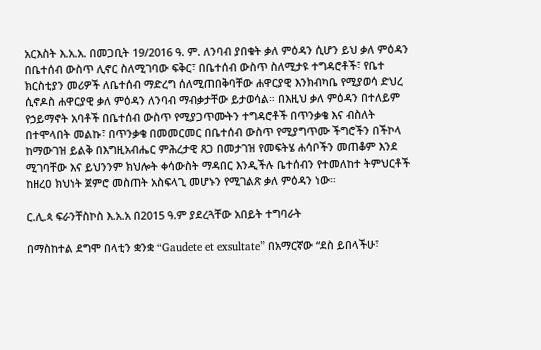አርእስት እ.አ.አ. በመጋቢት 19/2016 ዓ. ም. ለንባብ ያበቁት ቃለ ምዕዳን ሲሆን ይህ ቃለ ምዕዳን በቤተሰብ ውስጥ ሊኖር ስለሚገባው ፍቅር፣ በቤተሰብ ውስጥ ስለሚታዩ ተግዳሮቶች፣ የቤተ ክርስቲያን መሪዎች ለቤተሰብ ማድረግ ሰለሚጠበቅባቸው ሐዋርያዊ እንክብካቤ የሚያወሳ ድህረ ሲኖዶስ ሐዋርያዊ ቃለ ምዕዳን ለንባብ ማብቃታቸው ይታወሳል። በእዚህ ቃለ ምዕዳን በተለይም የኃይማኖት አባቶች በቤተሰብ ውስጥ የሚያጋጥሙትን ተግዳሮቶች በጥንቃቄ እና ብስለት በተሞላበት መልኩ፣ በጥንቃቄ በመመርመር በቤተሰብ ውስጥ የሚያግጥሙ ችግሮችን በችኮላ ከማውገዝ ይልቅ በእግዚአብሔር ምሕረታዊ ጸጋ በመታገዝ የመፍትሄ ሐሳቦችን መጠቆም እንደ ሚገባቸው እና ይህንንም ክህሎት ቀሳውስት ማዳበር እንዲችሉ ቤተሰብን የተመለከተ ትምህርቶች ከዘረዐ ክህነት ጀምሮ መስጠት አስፍላጊ መሆኑን የሚገልጽ ቃለ ምዕዳን ነው።

ር.ሊ.ጳ ፍራንቸስኮስ እ.አ.አ በ2015 ዓ.ም ያደረጓቸው አበይት ተግባራት

በማስከተል ደግሞ በላቲን ቋንቋ “Gaudete et exsultate” በአማርኛው “ደስ ይበላችሁ፣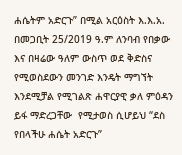ሐሴትም አድርጉ” በሚል አርዕስት እ.እ.አ. በመጋቢት 25/2019 ዓ.ም ለንባብ የበቃው እና በዛሬው ዓለም ውስጥ ወደ ቅድስና የሚወስደውን መንገድ እንዴት ማግኘት እንደሚቻል የሚገልጽ ሐዋርያዊ ቃለ ምዕዳን ይፋ ማድረጋቸው  የሚታወስ ሲሆይህ “ደስ የበላችሁ ሐሴት አድርጉ”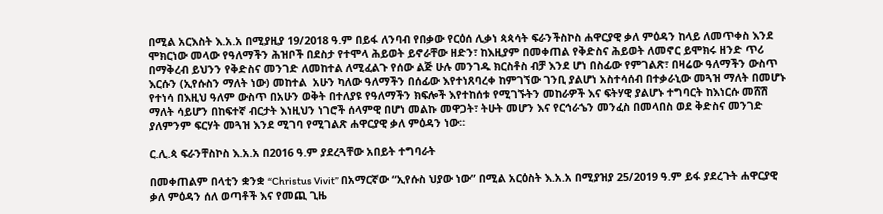በሚል አርእስት እ.አ.አ በሚያዚያ 19/2018 ዓ.ም በይፋ ለንባብ የበቃው የርዕሰ ሊቃነ ጳጳሳት ፍራንችስኮስ ሐዋርያዊ ቃለ ምዕዳን ከላይ ለመጥቀስ እንደ ሞክርነው መላው የዓለማችን ሕዝቦች በደስታ የተሞላ ሕይወት ይኖራቸው ዘድን፣ ከእዚያም በመቀጠል የቅድስና ሕይወት ለመኖር ይሞክሩ ዘንድ ጥሪ በማቅረብ ይህንን የቅድስና መንገድ ለመከተል ለሚፈልጉ የሰው ልጅ ሁሉ መንገዱ ክርስቶስ ብቻ እንደ ሆነ በስፊው የምገልጽ፣ በዛሬው ዓለማችን ውስጥ  እርሱን (ኢየሱስን ማለት ነው) መከተል  አሁን ካለው ዓለማችን በሰፊው እየተነጸባረቀ ከምገኘው ገንቢ ያልሆነ አስተሳሰብ በተቃራኒው መጓዝ ማለት በመሆኑ የተነሳ በእዚህ ዓለም ውስጥ በአሁን ወቅት በተለያዩ የዓለማችን ክፍሎች እየተከሰቱ የሚገኙትን መከራዎች እና ፍትሃዊ ያልሆኑ ተግባርት ከእነርሱ መሸሽ ማለት ሳይሆን በከፍተኛ ብርታት እነዚህን ነገሮች ሰላምዊ በሆነ መልኩ መዋጋት፣ ትሁት መሆን እና የርኅራኄን መንፈስ በመላበስ ወደ ቅድስና መንገድ ያለምንም ፍርሃት መጓዝ እንደ ሚገባ የሚገልጽ ሐዋርያዊ ቃለ ምዕዳን ነው።

ር.ሊ.ጳ ፍራንቸስኮስ እ.አ.አ በ2016 ዓ.ም ያደረጓቸው አበይት ተግባራት

በመቀጠልም በላቲን ቋንቋ “Christus Vivit” በአማርኛው “ኢየሱስ ህያው ነው” በሚል አርዕስት እ.አ.አ በሚያዝያ 25/2019 ዓ.ም ይፋ ያደረጉት ሐዋርያዊ ቃለ ምዕዳን ሰለ ወጣቶች እና የመጪ ጊዜ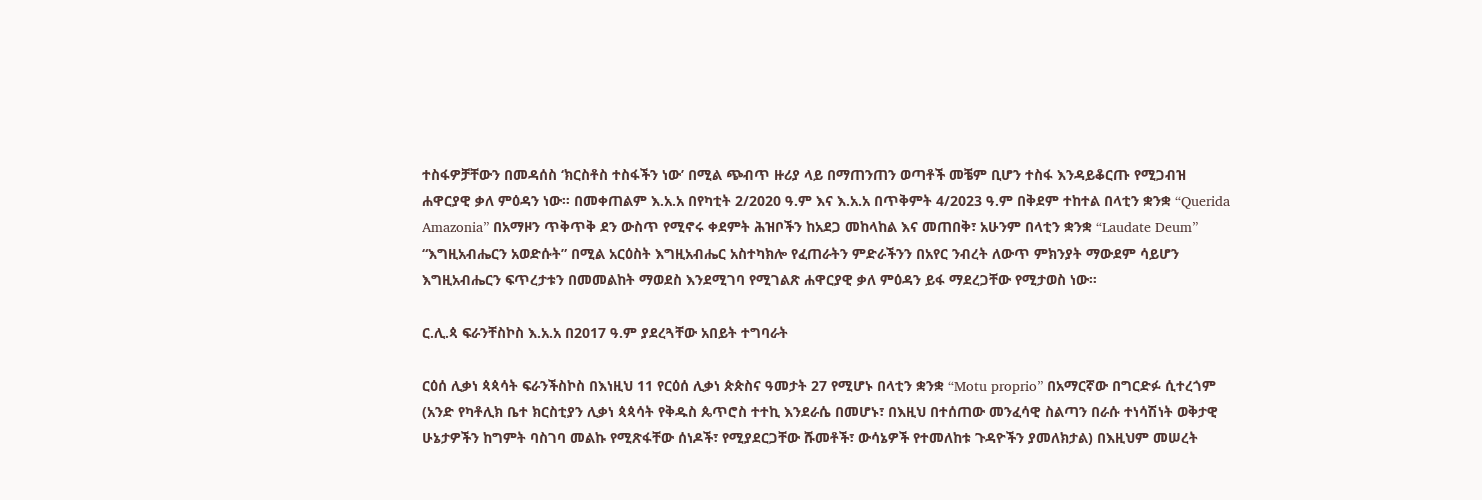ተስፋዎቻቸውን በመዳሰስ ‘ክርስቶስ ተስፋችን ነው’ በሚል ጭብጥ ዙሪያ ላይ በማጠንጠን ወጣቶች መቼም ቢሆን ተስፋ እንዳይቆርጡ የሚጋብዝ ሐዋርያዊ ቃለ ምዕዳን ነው። በመቀጠልም እ.አ.አ በየካቲት 2/2020 ዓ.ም እና እ.አ.አ በጥቅምት 4/2023 ዓ.ም በቅደም ተከተል በላቲን ቋንቋ “Querida Amazonia” በአማዞን ጥቅጥቅ ደን ውስጥ የሚኖሩ ቀደምት ሕዝቦችን ከአደጋ መከላከል እና መጠበቅ፣ አሁንም በላቲን ቋንቋ “Laudate Deum” “እግዚአብሔርን አወድሱት” በሚል አርዕስት እግዚአብሔር አስተካክሎ የፈጠራትን ምድራችንን በአየር ንብረት ለውጥ ምክንያት ማውደም ሳይሆን እግዚአብሔርን ፍጥረታቱን በመመልከት ማወደስ እንደሚገባ የሚገልጽ ሐዋርያዊ ቃለ ምዕዳን ይፋ ማደረጋቸው የሚታወስ ነው።

ር.ሊ.ጳ ፍራንቸስኮስ እ.አ.አ በ2017 ዓ.ም ያደረጓቸው አበይት ተግባራት

ርዕሰ ሊቃነ ጳጳሳት ፍራንችስኮስ በእነዚህ 11 የርዕሰ ሊቃነ ጵጵስና ዓመታት 27 የሚሆኑ በላቲን ቋንቋ “Motu proprio” በአማርኛው በግርድፉ ሲተረጎም (አንድ የካቶሊክ ቤተ ክርስቲያን ሊቃነ ጳጳሳት የቅዱስ ጴጥሮስ ተተኪ እንደራሴ በመሆኑ፣ በእዚህ በተሰጠው መንፈሳዊ ስልጣን በራሱ ተነሳሽነት ወቅታዊ ሁኔታዎችን ከግምት ባስገባ መልኩ የሚጽፋቸው ሰነዶች፣ የሚያደርጋቸው ሹመቶች፣ ውሳኔዎች የተመለከቱ ጉዳዮችን ያመለክታል) በእዚህም መሠረት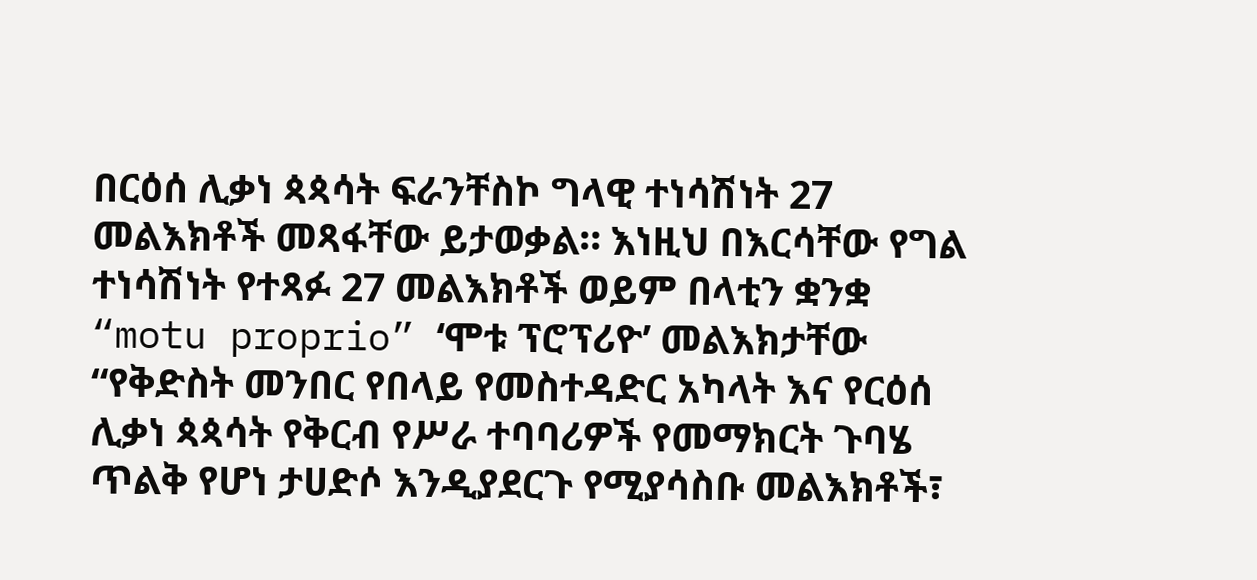በርዕሰ ሊቃነ ጳጳሳት ፍራንቸስኮ ግላዊ ተነሳሽነት 27 መልእክቶች መጻፋቸው ይታወቃል። እነዚህ በእርሳቸው የግል ተነሳሽነት የተጻፉ 27 መልእክቶች ወይም በላቲን ቋንቋ  “motu proprio” ‘ሞቱ ፕሮፕሪዮ’ መልእክታቸው “የቅድስት መንበር የበላይ የመስተዳድር አካላት እና የርዕሰ ሊቃነ ጳጳሳት የቅርብ የሥራ ተባባሪዎች የመማክርት ጉባሄ ጥልቅ የሆነ ታሀድሶ እንዲያደርጉ የሚያሳስቡ መልእክቶች፣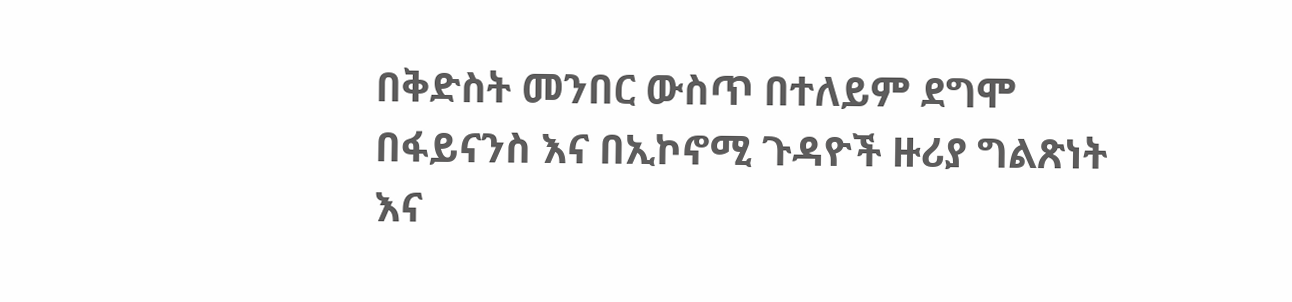በቅድስት መንበር ውስጥ በተለይም ደግሞ በፋይናንስ እና በኢኮኖሚ ጉዳዮች ዙሪያ ግልጽነት እና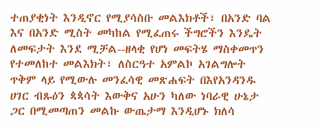ተጠያቂነት እንዲኖር የሚያሳስቡ መልእክቶች፣ በአንድ ባል እና በአንድ ሚስት መካከል የሚፈጠሩ ችግሮችን እንዴት ለመፍታት እንደ ሚቻል--ዘላቂ የሆነ መፍትሄ ማስቀመጥን የተመለከተ መልእክት፣ ለስርዓተ አምልኮ አገልግሎት ጥቅም ላይ የሚውሉ መንፈሳዊ መጽሐፍት በእየአንዳንዱ ሀገር ብጹዕን ጳጳሳት እውቅና አሁን ካለው ነባራዊ ሁኔታ ጋር በሚመጣጠን መልኩ ውጤታማ እንዲሆኑ ክለሳ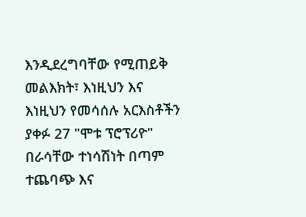እንዲደረግባቸው የሚጠይቅ መልእክት፣ እነዚህን እና እነዚህን የመሳሰሉ አርእስቶችን ያቀፉ 27 "ሞቱ ፕሮፕሪዮ" በራሳቸው ተነሳሽነት በጣም ተጨባጭ እና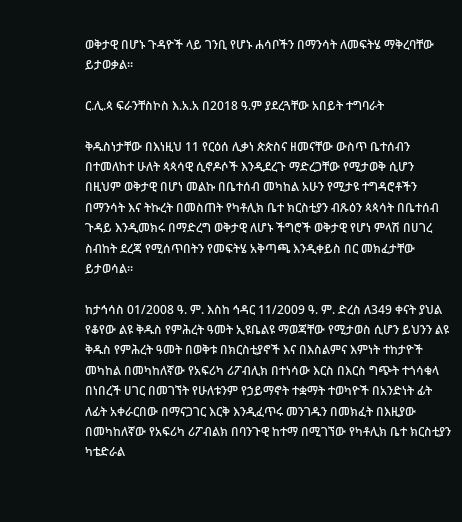ወቅታዊ በሆኑ ጉዳዮች ላይ ገንቢ የሆኑ ሐሳቦችን በማንሳት ለመፍትሄ ማቅረባቸው ይታወቃል።

ር.ሊ.ጳ ፍራንቸስኮስ እ.አ.አ በ2018 ዓ.ም ያደረጓቸው አበይት ተግባራት

ቅዱስነታቸው በእነዚህ 11 የርዕሰ ሊቃነ ጵጵስና ዘመናቸው ውስጥ ቤተሰብን በተመለከተ ሁለት ጳጳሳዊ ሲኖዶሶች እንዲደረጉ ማድረጋቸው የሚታወቅ ሲሆን በዚህም ወቅታዊ በሆነ መልኩ በቤተሰብ መካከል አሁን የሚታዩ ተግዳሮቶችን በማንሳት እና ትኩረት በመስጠት የካቶሊክ ቤተ ክርስቲያን ብጹዕን ጳጳሳት በቤተሰብ ጉዳይ እንዲመክሩ በማድረግ ወቅታዊ ለሆኑ ችግሮች ወቅታዊ የሆነ ምላሽ በሀገረ ስብከት ደረጃ የሚሰጥበትን የመፍትሄ አቅጣጫ እንዲቀይስ በር መክፈታቸው ይታወሳል።

ከታኅሳስ 01/2008 ዓ. ም. እስከ ኅዳር 11/2009 ዓ. ም. ድረስ ለ349 ቀናት ያህል የቆየው ልዩ ቅዱስ የምሕረት ዓመት ኢዩቤልዩ ማወጃቸው የሚታወስ ሲሆን ይህንን ልዩ ቅዱስ የምሕረት ዓመት በወቅቱ በክርስቲያኖች እና በእስልምና እምነት ተከታዮች መካከል በመካከለኛው የአፍሪካ ሪፖብሊክ በተነሳው እርስ በእርስ ግጭት ተጎሳቁላ በነበረች ሀገር በመገኘት የሁለቱንም የኃይማኖት ተቋማት ተወካዮች በአንድነት ፊት ለፊት አቀራርበው በማናጋገር እርቅ እንዲፈጥሩ መንገዱን በመክፈት በእዚያው በመካከለኛው የአፍሪካ ሪፖብልክ በባንጉዊ ከተማ በሚገኘው የካቶሊክ ቤተ ክርስቲያን ካቴድራል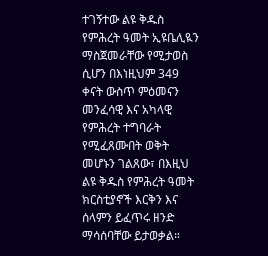ተገኝተው ልዩ ቅዱስ የምሕረት ዓመት ኢዩቤሊዪን ማስጀመራቸው የሚታወስ ሲሆን በእነዚህም 349 ቀናት ውስጥ ምዕመናን  መንፈሳዊ እና አካላዊ የምሕረት ተግባራት የሚፈጸሙበት ወቅት መሆኑን ገልጸው፣ በእዚህ ልዩ ቅዱስ የምሕረት ዓመት ክርስቲያኖች እርቅን እና ሰላምን ይፈጥሩ ዘንድ ማሳሰባቸው ይታወቃል።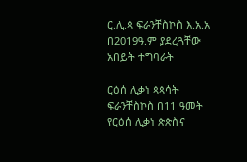ር.ሊ.ጳ ፍራንቸስኮስ እ.አ.አ በ2019ዓ.ም ያደረጓቸው አበይት ተግባራት

ርዕሰ ሊቃነ ጳጳሳት ፍራንቸስኮስ በ11 ዓመት የርዕሰ ሊቃነ ጵጵስና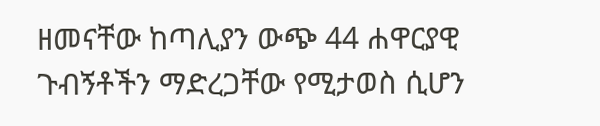ዘመናቸው ከጣሊያን ውጭ 44 ሐዋርያዊ ጉብኝቶችን ማድረጋቸው የሚታወስ ሲሆን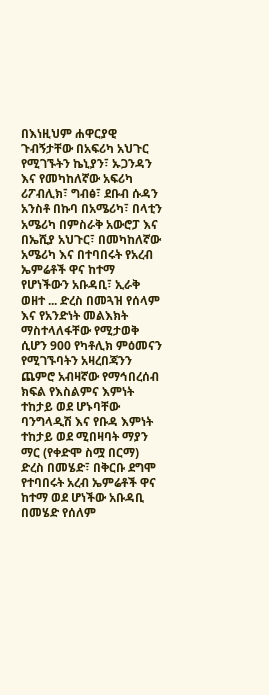በእነዚህም ሐዋርያዊ ጉብኝታቸው በአፍሪካ አህጉር የሚገኙትን ኬኒያን፣ ኡጋንዳን እና የመካከለኛው አፍሪካ ሪፖብሊክ፣ ግብፅ፣ ደቡብ ሱዳን አንስቶ በኩባ በአሜሪካ፣ በላቲን አሜሪካ በምስራቅ አውሮፓ እና በኤሺያ አህጉር፣ በመካከለኛው አሜሪካ እና በተባበሩት የአረብ ኤምሬቶች ዋና ከተማ የሆነችውን አቡዳቢ፣ ኢራቅ ወዘተ ... ድረስ በመጓዝ የሰላም እና የአንድነት መልእክት ማስተላለፋቸው የሚታወቅ ሲሆን 900 የካቶሊክ ምዕመናን የሚገኙባትን አዛረበጃንን ጨምሮ አብዛኛው የማኅበረሰብ ክፍል የእስልምና እምነት ተከታይ ወደ ሆኑባቸው ባንግላዲሽ እና የቡዳ እምነት ተከታይ ወደ ሚበዛባት ማያን ማር (የቀድሞ ስሟ በርማ) ድረስ በመሄድ፣ በቅርቡ ደግሞ የተባበሩት አረብ ኤምሬቶች ዋና ከተማ ወደ ሆነችው አቡዳቢ በመሄድ የሰለም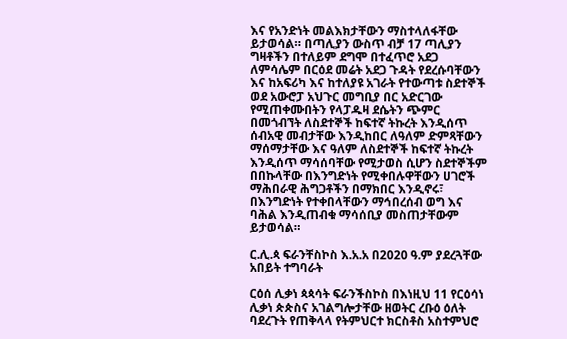እና የአንድነት መልእክታቸውን ማስተላለፋቸው ይታወሳል። በጣሊያን ውስጥ ብቻ 17 ጣሊያን ግዛቶችን በተለይም ደግሞ በተፈጥሮ አደጋ ለምሳሌም በርዕደ መሬት አደጋ ጉዳት የደረሱባቸውን እና ከአፍሪካ እና ከተለያዩ አገራት የተውጣቱ ስደተኞች ወደ አውሮፓ አህጉር መግቢያ በር አድርገው የሚጠቀሙበትን የላፓዱዛ ደሴትን ጭምር በመጎብኘት ለስደተኞች ከፍተኛ ትኩረት እንዲሰጥ ሰብአዊ መብታቸው እንዲከበር ለዓለም ድምጻቸውን ማሰማታቸው እና ዓለም ለስደተኞች ከፍተኛ ትኩረት እንዲሰጥ ማሳሰባቸው የሚታወስ ሲሆን ስደተኞችም በበኩላቸው በእንግድነት የሚቀበሉዋቸውን ሀገሮች ማሕበራዊ ሕግጋቶችን በማክበር እንዲኖሩ፣ በእንግድነት የተቀበላቸውን ማኅበረሰብ ወግ እና ባሕል እንዲጠብቁ ማሳሰቢያ መስጠታቸውም ይታወሳል።

ር.ሊ.ጳ ፍራንቸስኮስ እ.አ.አ በ2020 ዓ.ም ያደረጓቸው አበይት ተግባራት

ርዕሰ ሊቃነ ጳጳሳት ፍራንችስኮስ በእነዚህ 11 የርዕሳነ ሊቃነ ጵጵስና አገልግሎታቸው ዘወትር ረቡዕ ዕለት ባደረጉት የጠቅላላ የትምህርተ ክርስቶስ አስተምህሮ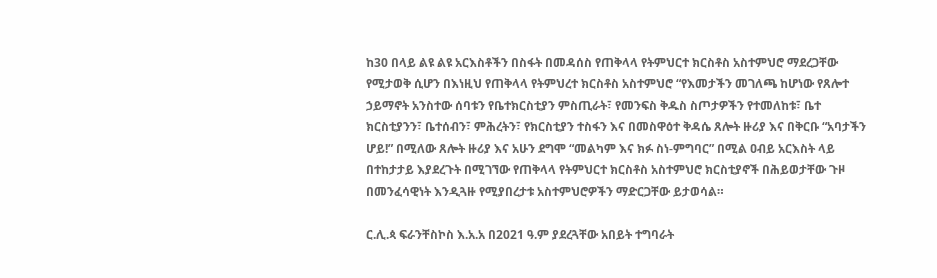ከ30 በላይ ልዩ ልዩ አርእስቶችን በስፋት በመዳሰስ የጠቅላላ የትምህርተ ክርስቶስ አስተምህሮ ማደረጋቸው የሚታወቅ ሲሆን በእነዚህ የጠቅላላ የትምህረተ ክርስቶስ አስተምህሮ “የእመታችን መገለጫ ከሆነው የጸሎተ ኃይማኖት አንስተው ሰባቱን የቤተክርስቲያን ምስጢራት፣ የመንፍስ ቅዱስ ስጦታዎችን የተመለከቱ፣ ቤተ ክርስቲያንን፣ ቤተሰብን፣ ምሕረትን፣ የክርስቲያን ተስፋን እና በመስዋዕተ ቅዳሴ ጸሎት ዙሪያ እና በቅርቡ “አባታችን ሆይ!” በሚለው ጸሎት ዙሪያ እና አሁን ደግሞ “መልካም እና ክፉ ስነ-ምግባር” በሚል ዐብይ አርእስት ላይ በተከታታይ እያደረጉት በሚገኘው የጠቅላላ የትምህርተ ክርስቶስ አስተምህሮ ክርስቲያኖች በሕይወታቸው ጉዞ በመንፈሳዊነት እንዲጓዙ የሚያበረታቱ አስተምህሮዎችን ማድርጋቸው ይታወሳል።

ር.ሊ.ጳ ፍራንቸስኮስ እ.አ.አ በ2021 ዓ.ም ያደረጓቸው አበይት ተግባራት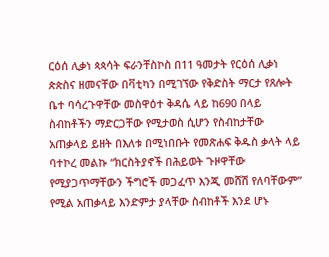ርዕሰ ሊቃነ ጳጳሳት ፍራንቸስኮስ በ11 ዓመታት የርዕሰ ሊቃነ ጵጵስና ዘመናቸው በቫቲካን በሚገኘው የቅድስት ማርታ የጸሎት ቤተ ባሳረጉዋቸው መስዋዕተ ቅዳሴ ላይ ከ690 በላይ ስብከቶችን ማድርጋቸው የሚታወስ ሲሆን የስብከታቸው አጠቃላይ ይዘት በእለቱ በሚነበቡት የመጽሐፍ ቅዱስ ቃላት ላይ ባተኮረ መልኩ “ክርስትያኖች በሕይወት ጉዞዋቸው የሚያጋጥማቸውን ችግሮች መጋፈጥ እንጂ መሸሽ የለባቸውም” የሚል አጠቃላይ እንድምታ ያላቸው ስብከቶች እንደ ሆኑ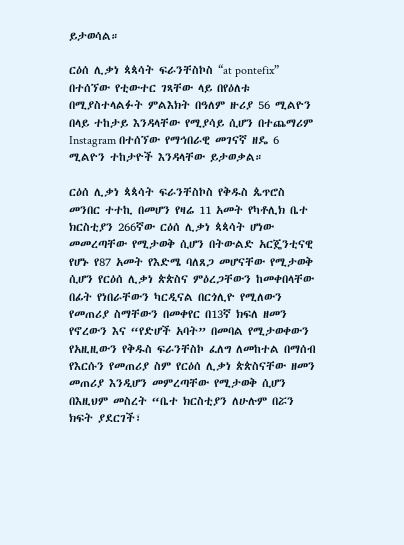ይታወሳል።

ርዕሰ ሊቃነ ጳጳሳት ፍራንቸስኮስ “at pontefix” በተሰኘው የቲውተር ገጻቸው ላይ በየዕለቱ በሚያስተላልፉት ምልእክት በዓለም ዙሪያ 56 ሚልዮን በላይ ተከታይ እንዳላቸው የሚያሳይ ሲሆን በተጨማሪም Instagram በተሰኘው የማኅበራዊ መገናኛ ዘዴ 6 ሚልዮን ተከታዮች እንዳላቸው ይታወቃል።

ርዕሰ ሊቃነ ጳጳሳት ፍራንቸስኮስ የቅዱስ ጴጥሮስ መንበር ተተኪ በመሆን የዛሬ 11 አመት የካቶሊክ ቤተ ክርስቲያን 266ኛው ርዕሰ ሊቃነ ጳጳሳት ሆነው መመረጣቸው የሚታወቅ ሲሆን በትውልድ አርጄንቲናዊ የሆኑ የ87 አመት የእድሜ ባለጸጋ መሆናቸው የሚታወቅ ሲሆን የርዕሰ ሊቃነ ጵጵስና ምዕረጋቸውን ከመቀበላቸው በፊት የነበራቸውን ካርዲናል በርጎሊዮ የሚለውን የመጠሪያ ስማቸውን በመቀየር በ13ኛ ክፍለ ዘመን የኖረውን እና “የድሆች አባት” በመባል የሚታወቀውን የአዚዚውን የቅዱስ ፍራንቸስኮ ፈለግ ለመከተል በማሰብ የእርሱን የመጠሪያ ስም የርዕሰ ሊቃነ ጵጵስናቸው ዘመን መጠሪያ እንዲሆን መምረጣቸው የሚታወቅ ሲሆን በእዚህም መስረት “ቤተ ክርስቲያን ለሁሉም በሯን ክፍት ያደርገች፣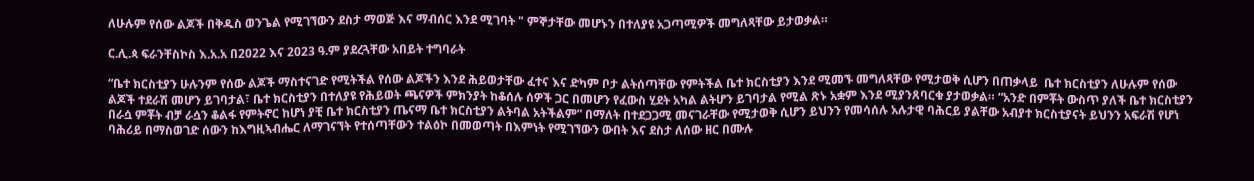ለሁሉም የሰው ልጆች በቅዱስ ወንጌል የሚገኘውን ደስታ ማወጅ እና ማብሰር እንደ ሚገባት " ምኞታቸው መሆኑን በተለያዩ አጋጣሚዎች መግለጻቸው ይታወቃል።

ር.ሊ.ጳ ፍራንቸስኮስ እ.አ.አ በ2022 እና 2023 ዓ.ም ያደረጓቸው አበይት ተግባራት

“ቤተ ክርስቲያን ሁሉንም የሰው ልጆች ማስተናገድ የሚትችል የሰው ልጆችን እንደ ሕይወታቸው ፈተና እና ድካም ቦታ ልትሰጣቸው የምትችል ቤተ ክርስቲያን እንደ ሚመኙ መግለጻቸው የሚታወቅ ሲሆን በጠቃላይ  ቤተ ክርስቲያን ለሁሉም የሰው ልጆች ተደራሽ መሆን ይገባታል፣ ቤተ ክርስቲያን በተለያዩ የሕይወት ጫናዎች ምክንያት ከቆሰሉ ሰዎች ጋር በመሆን የፈውስ ሂደት አካል ልትሆን ይገባታል የሚል ጽኑ አቋም እንደ ሚያንጸባርቁ ያታወቃል። “አንድ በምቾት ውስጥ ያለች ቤተ ክርስቲያን በራሷ ምቾት ብቻ ራሷን ቆልፋ የምትኖር ከሆነ ያቺ ቤተ ክርስቲያን ጤናማ ቤተ ክርስቲያን ልትባል አትችልም” በማለት በተደጋጋሚ መናገራቸው የሚታወቅ ሲሆን ይህንን የመሳሰሉ አሉታዊ ባሕርይ ያልቸው አብያተ ክርስቲያናት ይህንን አፍራሽ የሆነ ባሕሪይ በማስወገድ ሰውን ከእግዚኣብሔር ለማገናኘት የተሰጣቸውን ተልዕኮ በመወጣት በእምነት የሚገኘውን ውበት እና ደስታ ለሰው ዘር በሙሉ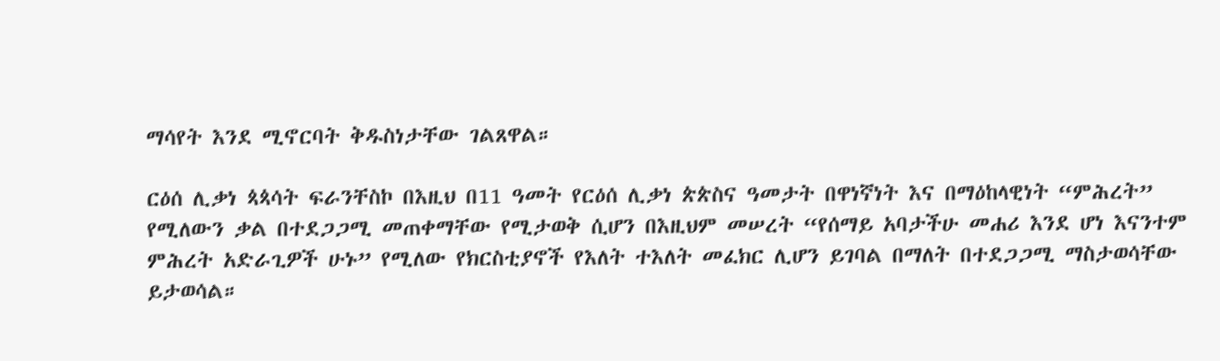ማሳየት እንደ ሚኖርባት ቅዱስነታቸው ገልጸዋል።

ርዕሰ ሊቃነ ጳጳሳት ፍራንቸስኮ በእዚህ በ11 ዓመት የርዕሰ ሊቃነ ጵጵስና ዓመታት በዋነኛነት እና በማዕከላዊነት “ምሕረት” የሚለውን ቃል በተደጋጋሚ መጠቀማቸው የሚታወቅ ሲሆን በእዚህም መሠረት “የሰማይ አባታችሁ መሐሪ እንደ ሆነ እናንተም ምሕረት አድራጊዎች ሁኑ” የሚለው የክርስቲያኖች የእለት ተእለት መፈክር ሊሆን ይገባል በማለት በተደጋጋሚ ማስታወሳቸው ይታወሳል።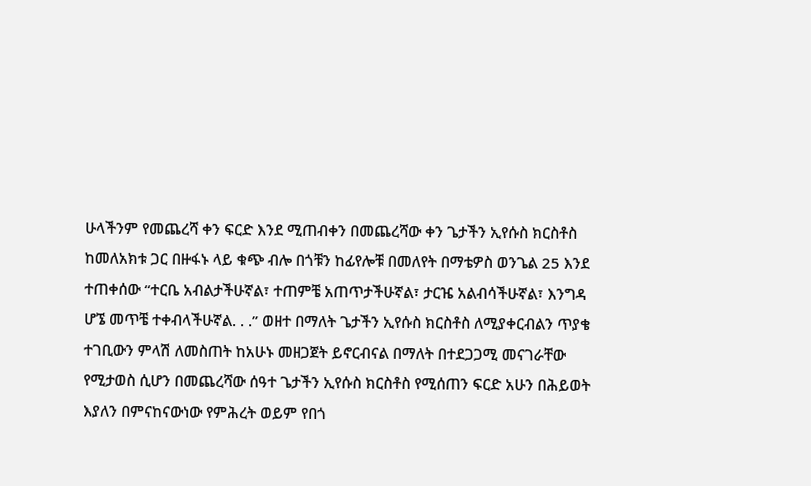ሁላችንም የመጨረሻ ቀን ፍርድ እንደ ሚጠብቀን በመጨረሻው ቀን ጌታችን ኢየሱስ ክርስቶስ ከመለአክቱ ጋር በዙፋኑ ላይ ቁጭ ብሎ በጎቹን ከፊየሎቹ በመለየት በማቴዎስ ወንጌል 25 እንደ ተጠቀሰው “ተርቤ አብልታችሁኛል፣ ተጠምቼ አጠጥታችሁኛል፣ ታርዤ አልብሳችሁኛል፣ እንግዳ ሆኜ መጥቼ ተቀብላችሁኛል. . .” ወዘተ በማለት ጌታችን ኢየሱስ ክርስቶስ ለሚያቀርብልን ጥያቄ ተገቢውን ምላሽ ለመስጠት ከአሁኑ መዘጋጀት ይኖርብናል በማለት በተደጋጋሚ መናገራቸው የሚታወስ ሲሆን በመጨረሻው ሰዓተ ጌታችን ኢየሱስ ክርስቶስ የሚሰጠን ፍርድ አሁን በሕይወት እያለን በምናከናውነው የምሕረት ወይም የበጎ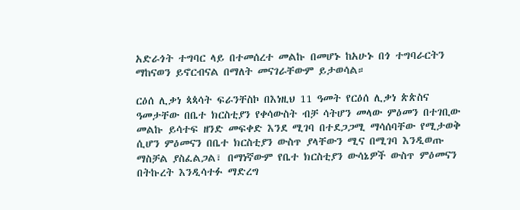አድራጎት ተግባር ላይ በተመሰረተ መልኩ በመሆኑ ከአሁኑ በጎ ተግባራርትን ማከናወን ይኖርብናል በማለት መናገራቸውም ይታወሳል።

ርዕሰ ሊቃነ ጳጳሳት ፍራንቸስኮ በእነዚህ 11 ዓመት የርዕሰ ሊቃነ ጵጵስና ዓመታቸው በቤተ ክርስቲያን የቀሳውስት ብቻ ሳትሆን መላው ምዕመን በተገቢው መልኩ ይሳተፍ ዘንድ መፍቀድ እንደ ሚገባ በተደጋጋሚ ማሳሰባቸው የሚታወቅ ሲሆን ምዕመናን በቤተ ክርስቲያን ውስጥ ያላቸውን ሚና በሚገባ እንዲወጡ ማስቻል ያስፈልጋል፣ በማነኛውም የቤተ ክርስቲያን ውሳኔዎች ውስጥ ምዕመናን በትኩረት እንዲሳተፉ ማድረግ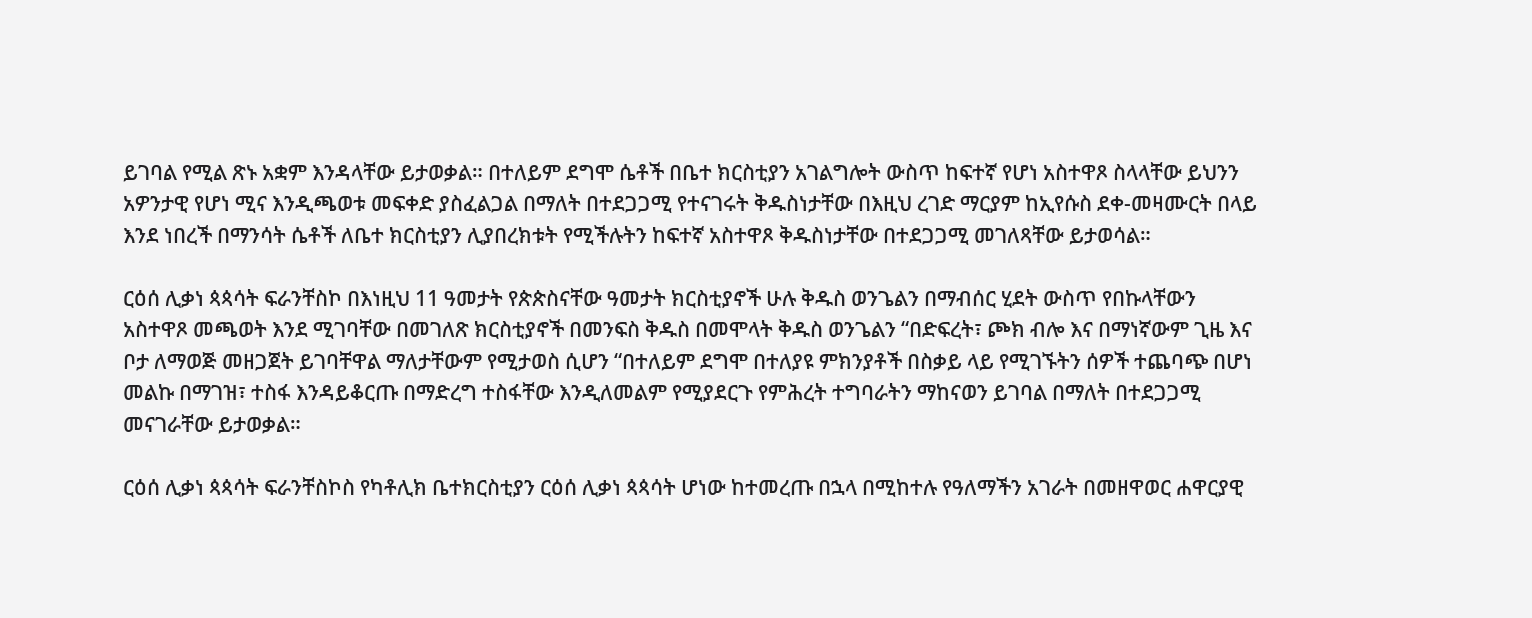ይገባል የሚል ጽኑ አቋም እንዳላቸው ይታወቃል። በተለይም ደግሞ ሴቶች በቤተ ክርስቲያን አገልግሎት ውስጥ ከፍተኛ የሆነ አስተዋጾ ስላላቸው ይህንን አዎንታዊ የሆነ ሚና እንዲጫወቱ መፍቀድ ያስፈልጋል በማለት በተደጋጋሚ የተናገሩት ቅዱስነታቸው በእዚህ ረገድ ማርያም ከኢየሱስ ደቀ-መዛሙርት በላይ እንደ ነበረች በማንሳት ሴቶች ለቤተ ክርስቲያን ሊያበረክቱት የሚችሉትን ከፍተኛ አስተዋጾ ቅዱስነታቸው በተደጋጋሚ መገለጻቸው ይታወሳል።

ርዕሰ ሊቃነ ጳጳሳት ፍራንቸስኮ በእነዚህ 11 ዓመታት የጵጵስናቸው ዓመታት ክርስቲያኖች ሁሉ ቅዱስ ወንጌልን በማብሰር ሂደት ውስጥ የበኩላቸውን አስተዋጾ መጫወት እንደ ሚገባቸው በመገለጽ ክርስቲያኖች በመንፍስ ቅዱስ በመሞላት ቅዱስ ወንጌልን “በድፍረት፣ ጮክ ብሎ እና በማነኛውም ጊዜ እና ቦታ ለማወጅ መዘጋጀት ይገባቸዋል ማለታቸውም የሚታወስ ሲሆን “በተለይም ደግሞ በተለያዩ ምክንያቶች በስቃይ ላይ የሚገኙትን ሰዎች ተጨባጭ በሆነ መልኩ በማገዝ፣ ተስፋ እንዳይቆርጡ በማድረግ ተስፋቸው እንዲለመልም የሚያደርጉ የምሕረት ተግባራትን ማከናወን ይገባል በማለት በተደጋጋሚ መናገራቸው ይታወቃል።

ርዕሰ ሊቃነ ጳጳሳት ፍራንቸስኮስ የካቶሊክ ቤተክርስቲያን ርዕሰ ሊቃነ ጳጳሳት ሆነው ከተመረጡ በኋላ በሚከተሉ የዓለማችን አገራት በመዘዋወር ሐዋርያዊ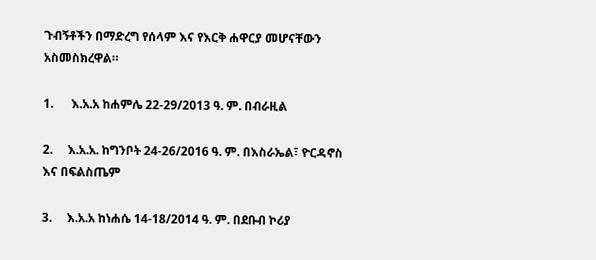ጉብኝቶችን በማድረግ የሰላም እና የእርቅ ሐዋርያ መሆናቸውን አስመስክረዋል።

1.      እ.አ.አ ከሐምሌ 22-29/2013 ዓ. ም. በብራዚል

2.     እ.አ.አ. ከግንቦት 24-26/2016 ዓ. ም. በእስራኤል፣ ዮርዳኖስ እና በፍልስጤም

3.     እ.አ.አ ከነሐሴ 14-18/2014 ዓ. ም. በደቡብ ኮሪያ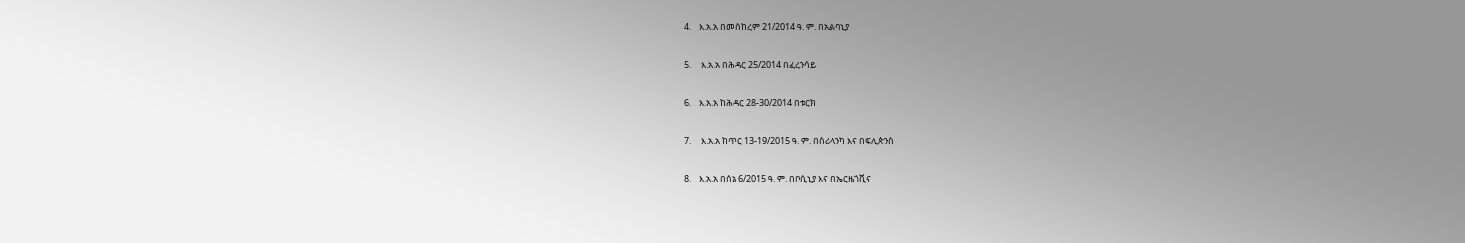4.    እ.አ.አ በመስከረም 21/2014 ዓ. ም. በአልባኒያ

5.     እ.አ.አ በሕዳር 25/2014 በፈረንሳይ

6.    እ.አ.አ ከሕዳር 28-30/2014 በቱርክ

7.     እ.አ.አ ከጥር 13-19/2015 ዓ. ም. በስሪላንካ እና በፍሊጵንስ

8.    እ.አ.አ በሰኔ 6/2015 ዓ. ም. በቦሲኒያ እና በኤርዜጎቪና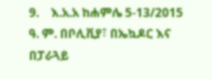9.    እ.አ.አ ከሐምሌ 5-13/2015 ዓ. ም. በቦሊቪያ፣ በኤኳዶር እና በፓራጓይ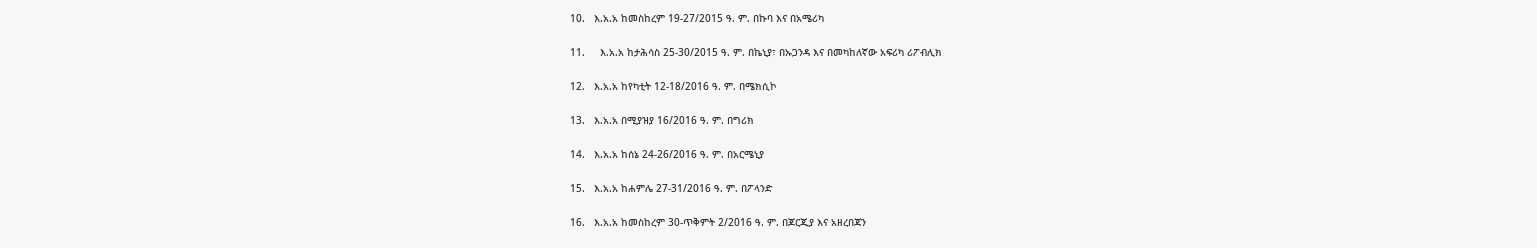10.   እ.አ.አ ከመስከረም 19-27/2015 ዓ. ም. በኩባ እና በአሜሪካ

11.     እ.አ.አ ከታሕሳስ 25-30/2015 ዓ. ም. በኬኒያ፣ በኡጋንዳ እና በመካከለኛው አፍሪካ ሪፖብሊክ

12.   እ.አ.አ ከየካቲት 12-18/2016 ዓ. ም. በሜክሲኮ

13.   እ.አ.አ በሚያዝያ 16/2016 ዓ. ም. በግሪክ

14.   እ.አ.አ ከሰኔ 24-26/2016 ዓ. ም. በአርሜኒያ

15.   እ.አ.አ ከሐምሌ 27-31/2016 ዓ. ም. በፖላንድ

16.   እ.አ.አ ከመስከረም 30-ጥቅምት 2/2016 ዓ. ም. በጆርጂያ እና አዘረበጃን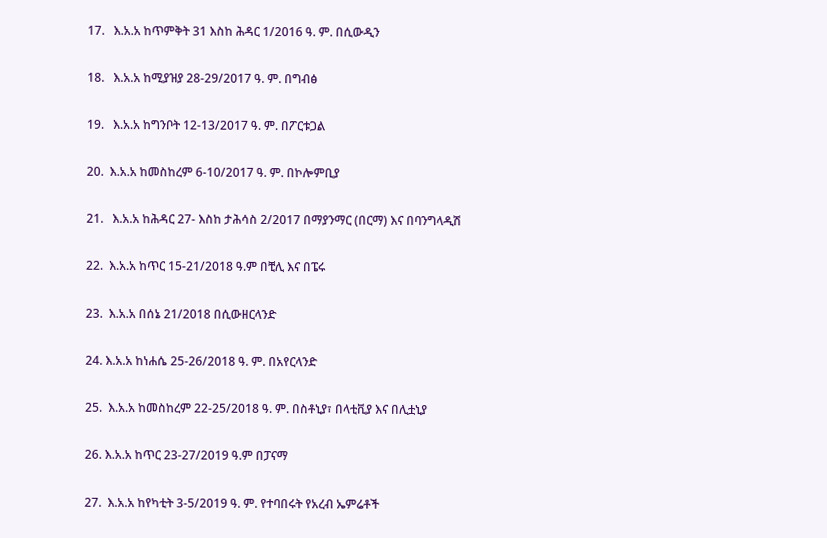17.   እ.አ.አ ከጥምቅት 31 እስከ ሕዳር 1/2016 ዓ. ም. በሲውዲን

18.   እ.አ.አ ከሚያዝያ 28-29/2017 ዓ. ም. በግብፅ

19.   እ.አ.አ ከግንቦት 12-13/2017 ዓ. ም. በፖርቱጋል

20.  እ.አ.አ ከመስከረም 6-10/2017 ዓ. ም. በኮሎምቢያ

21.   እ.አ.አ ከሕዳር 27- እስከ ታሕሳስ 2/2017 በማያንማር (በርማ) እና በባንግላዲሽ

22.  እ.አ.አ ከጥር 15-21/2018 ዓ.ም በቺሊ እና በፔሩ

23.  እ.አ.አ በሰኔ 21/2018 በሲውዘርላንድ

24. እ.አ.አ ከነሐሴ 25-26/2018 ዓ. ም. በአየርላንድ

25.  እ.አ.አ ከመስከረም 22-25/2018 ዓ. ም. በስቶኒያ፣ በላቲቪያ እና በሊቷኒያ

26. እ.አ.አ ከጥር 23-27/2019 ዓ.ም በፓናማ

27.  እ.አ.አ ከየካቲት 3-5/2019 ዓ. ም. የተባበሩት የአረብ ኤምሬቶች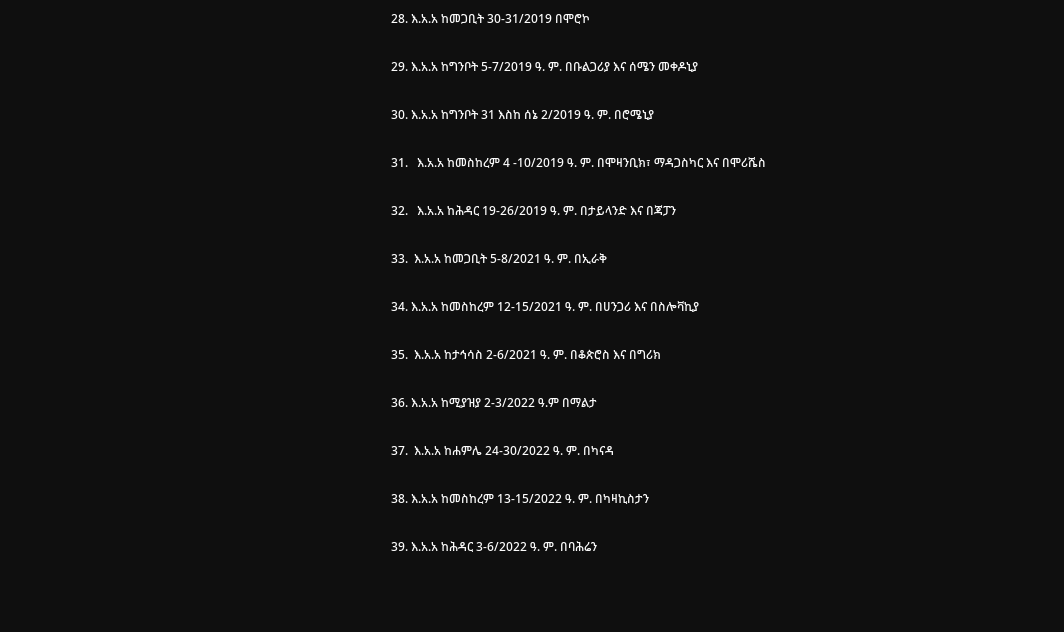28. እ.አ.አ ከመጋቢት 30-31/2019 በሞሮኮ

29. እ.አ.አ ከግንቦት 5-7/2019 ዓ. ም. በቡልጋሪያ እና ሰሜን መቀዶኒያ

30. እ.አ.አ ከግንቦት 31 እስከ ሰኔ 2/2019 ዓ. ም. በሮሜኒያ

31.   እ.አ.አ ከመስከረም 4 -10/2019 ዓ. ም. በሞዛንቢክ፣ ማዳጋስካር እና በሞሪሼስ

32.   እ.አ.አ ከሕዳር 19-26/2019 ዓ. ም. በታይላንድ እና በጃፓን

33.  እ.አ.አ ከመጋቢት 5-8/2021 ዓ. ም. በኢራቅ

34. እ.አ.አ ከመስከረም 12-15/2021 ዓ. ም. በሀንጋሪ እና በስሎቫኪያ

35.  እ.አ.አ ከታኅሳስ 2-6/2021 ዓ. ም. በቆጵሮስ እና በግሪክ

36. እ.አ.አ ከሚያዝያ 2-3/2022 ዓ.ም በማልታ

37.  እ.አ.አ ከሐምሌ 24-30/2022 ዓ. ም. በካናዳ

38. እ.አ.አ ከመስከረም 13-15/2022 ዓ. ም. በካዛኪስታን

39. እ.አ.አ ከሕዳር 3-6/2022 ዓ. ም. በባሕሬን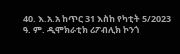40. እ.አ.አ ከጥር 31 እስከ የካቲት 5/2023 ዓ. ም. ዲሞክራቲክ ሪፖብሊክ ኮንጎ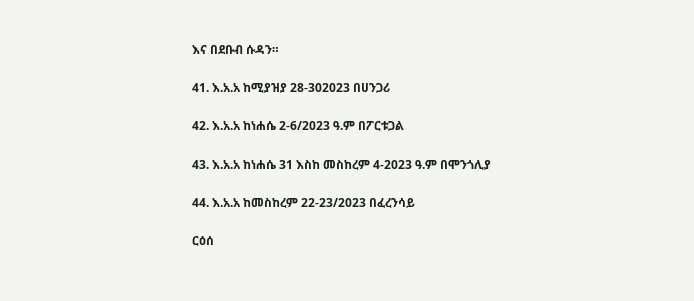እና በደቡብ ሱዳን።

41. እ.አ.አ ከሚያዝያ 28-302023 በሀንጋሪ

42. እ.አ.አ ከነሐሴ 2-6/2023 ዓ.ም በፖርቱጋል

43. እ.አ.አ ከነሐሴ 31 እስከ መስከረም 4-2023 ዓ.ም በሞንጎሊያ

44. እ.አ.አ ከመስከረም 22-23/2023 በፈረንሳይ

ርዕሰ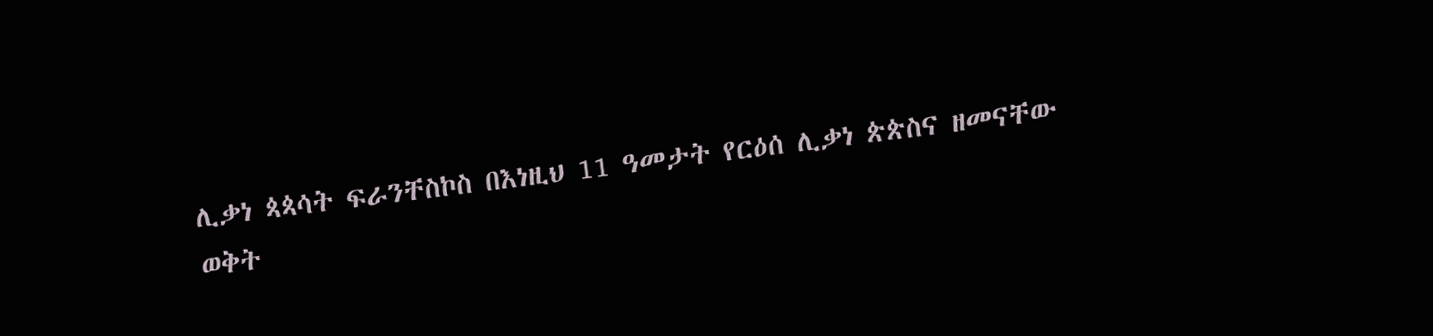ሊቃነ ጳጳሳት ፍራንቸስኮስ በእነዚህ 11 ዓመታት የርዕሰ ሊቃነ ጵጵስና ዘመናቸው ወቅት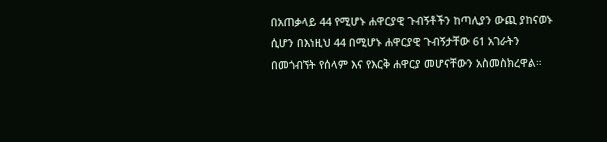በአጠቃላይ 44 የሚሆኑ ሐዋርያዊ ጉብኝቶችን ከጣሊያን ውጪ ያከናወኑ ሲሆን በእነዚህ 44 በሚሆኑ ሐዋርያዊ ጉብኝታቸው 61 አገራትን በመጎብኘት የሰላም እና የእርቅ ሐዋርያ መሆናቸውን አስመስክረዋል።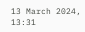13 March 2024, 13:31